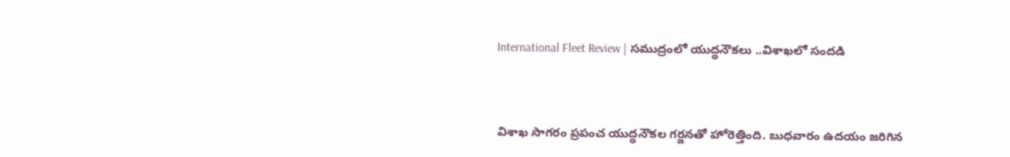International Fleet Review | సముద్రంలో యుద్ధనౌకలు ..విశాఖలో సందడి



విశాఖ సాగరం ప్రపంచ యుద్ధనౌకల గర్జనతో హోరెత్తింది. బుధవారం ఉదయం జరిగిన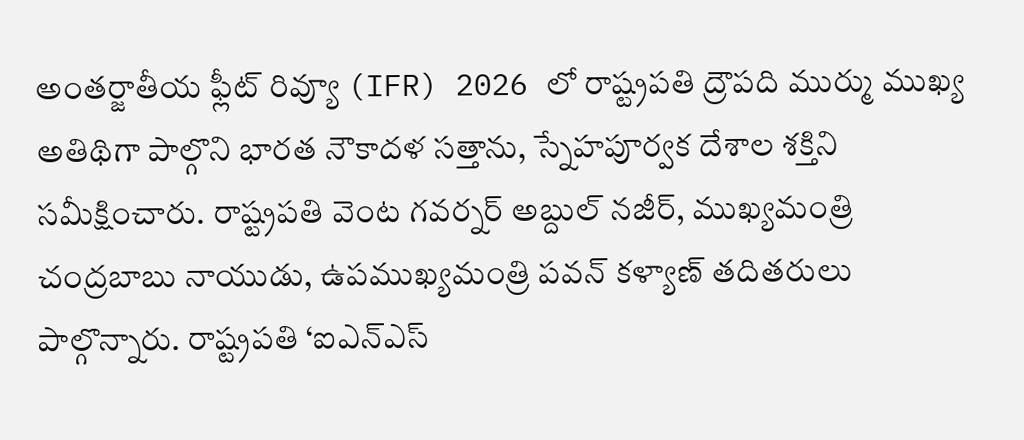అంతర్జాతీయ ఫ్లీట్ రివ్యూ (IFR) 2026 లో రాష్ట్రపతి ద్రౌపది ముర్ము ముఖ్య అతిథిగా పాల్గొని భారత నౌకాదళ సత్తాను, స్నేహపూర్వక దేశాల శక్తిని సమీక్షించారు. రాష్ట్రపతి వెంట గవర్నర్ అబ్దుల్ నజీర్, ముఖ్యమంత్రి చంద్రబాబు నాయుడు, ఉపముఖ్యమంత్రి పవన్ కళ్యాణ్ తదితరులు పాల్గొన్నారు. రాష్ట్రపతి ‘ఐఎన్ఎస్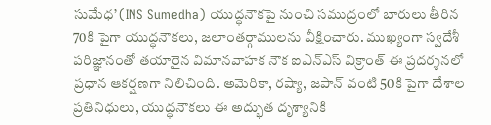సుమేధ’ (INS Sumedha) యుద్ధనౌకపై నుంచి సముద్రంలో బారులు తీరిన 70కి పైగా యుద్ధనౌకలు, జలాంతర్గాములను వీక్షించారు. ముఖ్యంగా స్వదేశీ పరిజ్ఞానంతో తయారైన విమానవాహక నౌక ఐఎన్ఎస్ విక్రాంత్ ఈ ప్రదర్శనలో ప్రధాన ఆకర్షణగా నిలిచింది. అమెరికా, రష్యా, జపాన్ వంటి 50కి పైగా దేశాల ప్రతినిధులు, యుద్ధనౌకలు ఈ అద్భుత దృశ్యానికి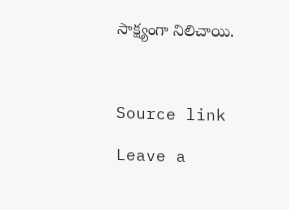సాక్ష్యంగా నిలిచాయి.



Source link

Leave a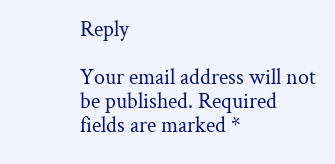Reply

Your email address will not be published. Required fields are marked *